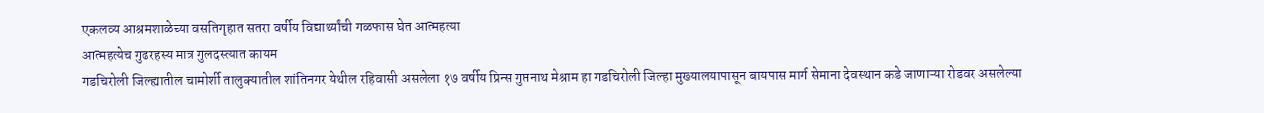एकलव्य आश्रमशाळेच्या वसतिगृहात सतरा वर्षीय विद्यार्थ्यांची गळफास घेत आत्महत्या
आत्महत्येच गुढरहस्य मात्र गुलदस्त्यात कायम
गडचिरोली जिल्ह्यातील चामोर्शी तालुक्यातील शांतिनगर येथील रहिवासी असलेला १७ वर्षीय प्रिन्स गुप्तनाथ मेश्राम हा गडचिरोली जिल्हा मुख्यालयापासून बायपास मार्ग सेमाना देवस्थान कडे जाणाऱ्या रोडवर असलेल्या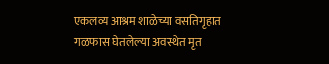एकलव्य आश्रम शाळेच्या वसतिगृहात गळफास घेतलेल्या अवस्थेत मृत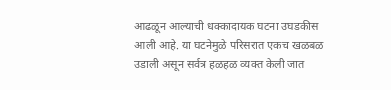आढळून आल्याची धक्कादायक घटना उघडकीस आली आहे. या घटनेमुळे परिसरात एकच खळबळ उडाली असून सर्वत्र हळहळ व्यक्त केली जात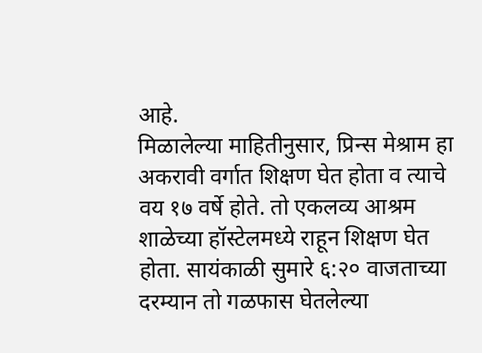आहे.
मिळालेल्या माहितीनुसार, प्रिन्स मेश्राम हा अकरावी वर्गात शिक्षण घेत होता व त्याचे वय १७ वर्षे होते. तो एकलव्य आश्रम शाळेच्या हॉस्टेलमध्ये राहून शिक्षण घेत होता. सायंकाळी सुमारे ६:२० वाजताच्या दरम्यान तो गळफास घेतलेल्या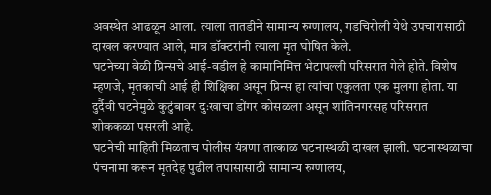अवस्थेत आढळून आला. त्याला तातडीने सामान्य रुग्णालय, गडचिरोली येथे उपचारासाठी दाखल करण्यात आले, मात्र डॉक्टरांनी त्याला मृत घोषित केले.
घटनेच्या वेळी प्रिन्सचे आई-वडील हे कामानिमित्त भेटापल्ली परिसरात गेले होते. विशेष म्हणजे, मृतकाची आई ही शिक्षिका असून प्रिन्स हा त्यांचा एकुलता एक मुलगा होता. या दुर्दैवी घटनेमुळे कुटुंबावर दुःखाचा डोंगर कोसळला असून शांतिनगरसह परिसरात शोककळा पसरली आहे.
घटनेची माहिती मिळताच पोलीस यंत्रणा तात्काळ घटनास्थळी दाखल झाली. घटनास्थळाचा पंचनामा करून मृतदेह पुढील तपासासाठी सामान्य रुग्णालय,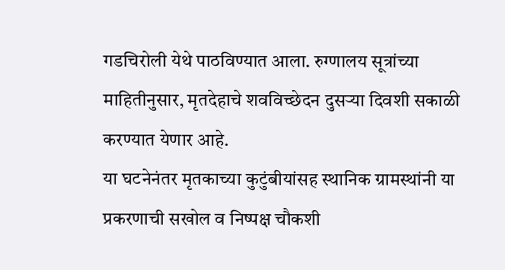गडचिरोली येथे पाठविण्यात आला. रुग्णालय सूत्रांच्या माहितीनुसार, मृतदेहाचे शवविच्छेदन दुसऱ्या दिवशी सकाळी करण्यात येणार आहे.
या घटनेनंतर मृतकाच्या कुटुंबीयांसह स्थानिक ग्रामस्थांनी या प्रकरणाची सखोल व निष्पक्ष चौकशी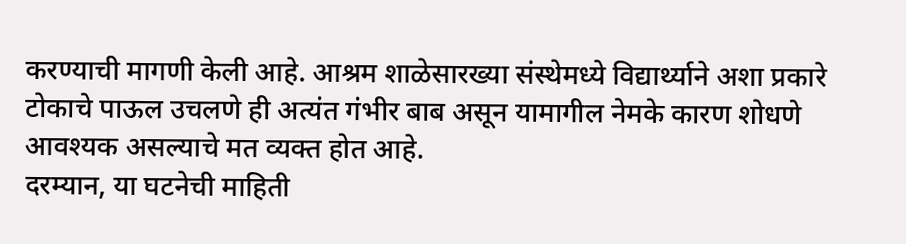करण्याची मागणी केली आहे. आश्रम शाळेसारख्या संस्थेमध्ये विद्यार्थ्याने अशा प्रकारे टोकाचे पाऊल उचलणे ही अत्यंत गंभीर बाब असून यामागील नेमके कारण शोधणे आवश्यक असल्याचे मत व्यक्त होत आहे.
दरम्यान, या घटनेची माहिती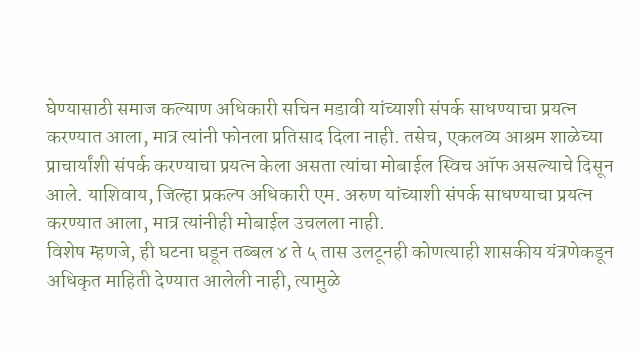घेण्यासाठी समाज कल्याण अधिकारी सचिन मडावी यांच्याशी संपर्क साधण्याचा प्रयत्न करण्यात आला, मात्र त्यांनी फोनला प्रतिसाद दिला नाही. तसेच, एकलव्य आश्रम शाळेच्या प्राचार्यांशी संपर्क करण्याचा प्रयत्न केला असता त्यांचा मोबाईल स्विच ऑफ असल्याचे दिसून आले. याशिवाय, जिल्हा प्रकल्प अधिकारी एम. अरुण यांच्याशी संपर्क साधण्याचा प्रयत्न करण्यात आला, मात्र त्यांनीही मोबाईल उचलला नाही.
विशेष म्हणजे, ही घटना घडून तब्बल ४ ते ५ तास उलटूनही कोणत्याही शासकीय यंत्रणेकडून अधिकृत माहिती देण्यात आलेली नाही, त्यामुळे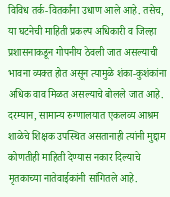विविध तर्क-वितर्कांना उधाण आले आहे. तसेच, या घटनेची माहिती प्रकल्प अधिकारी व जिल्हा प्रशासनाकडून गोपनीय ठेवली जात असल्याची भावना व्यक्त होत असून त्यामुळे शंका-कुशंकांना अधिक वाव मिळत असल्याचे बोलले जात आहे.
दरम्यान, सामान्य रुग्णालयात एकलव्य आश्रम शाळेचे शिक्षक उपस्थित असतानाही त्यांनी मुद्दाम कोणतीही माहिती देण्यास नकार दिल्याचे मृतकाच्या नातेवाईकांनी सांगितले आहे.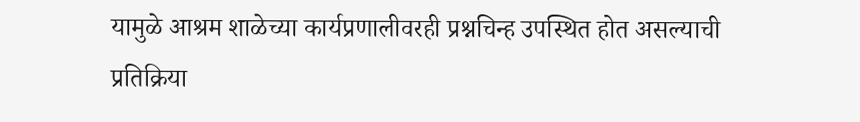यामुळे आश्रम शाळेच्या कार्यप्रणालीवरही प्रश्नचिन्ह उपस्थित होत असल्याची प्रतिक्रिया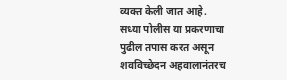व्यक्त केली जात आहे.
सध्या पोलीस या प्रकरणाचा पुढील तपास करत असून शवविच्छेदन अहवालानंतरच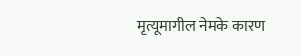मृत्यूमागील नेमके कारण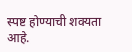स्पष्ट होण्याची शक्यता आहे.